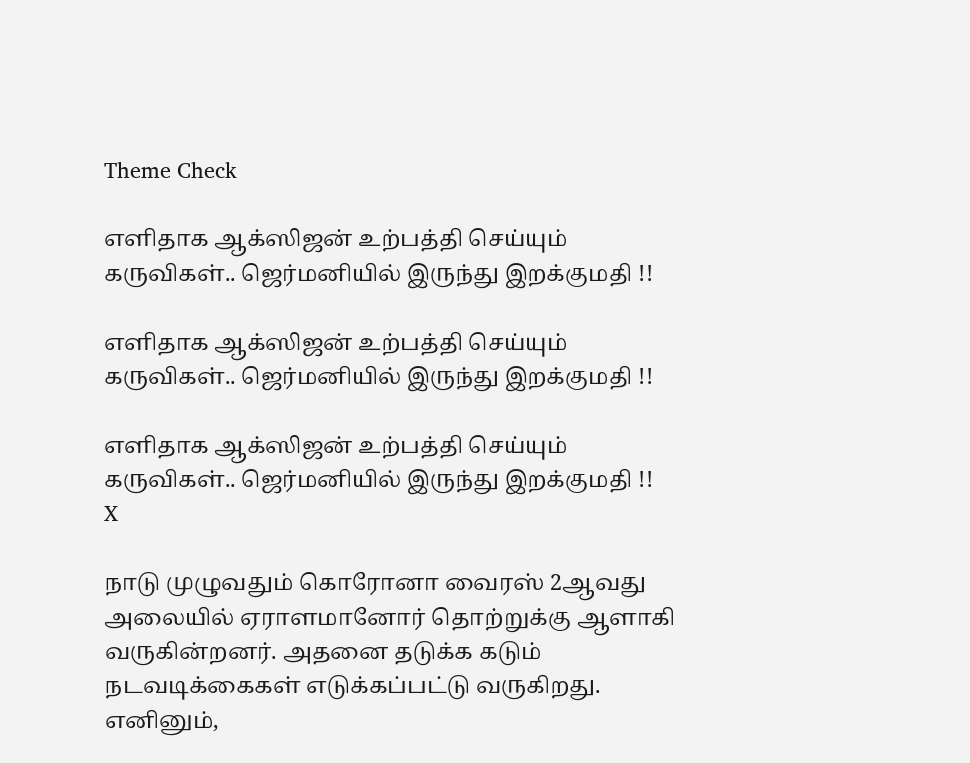Theme Check

எளிதாக ஆக்ஸிஜன் உற்பத்தி செய்யும் கருவிகள்.. ஜெர்மனியில் இருந்து இறக்குமதி !!

எளிதாக ஆக்ஸிஜன் உற்பத்தி செய்யும் கருவிகள்.. ஜெர்மனியில் இருந்து இறக்குமதி !!

எளிதாக ஆக்ஸிஜன் உற்பத்தி செய்யும் கருவிகள்.. ஜெர்மனியில் இருந்து இறக்குமதி !!
X

நாடு முழுவதும் கொரோனா வைரஸ் 2ஆவது அலையில் ஏராளமானோர் தொற்றுக்கு ஆளாகி வருகின்றனர். அதனை தடுக்க கடும் நடவடிக்கைகள் எடுக்கப்பட்டு வருகிறது. எனினும்,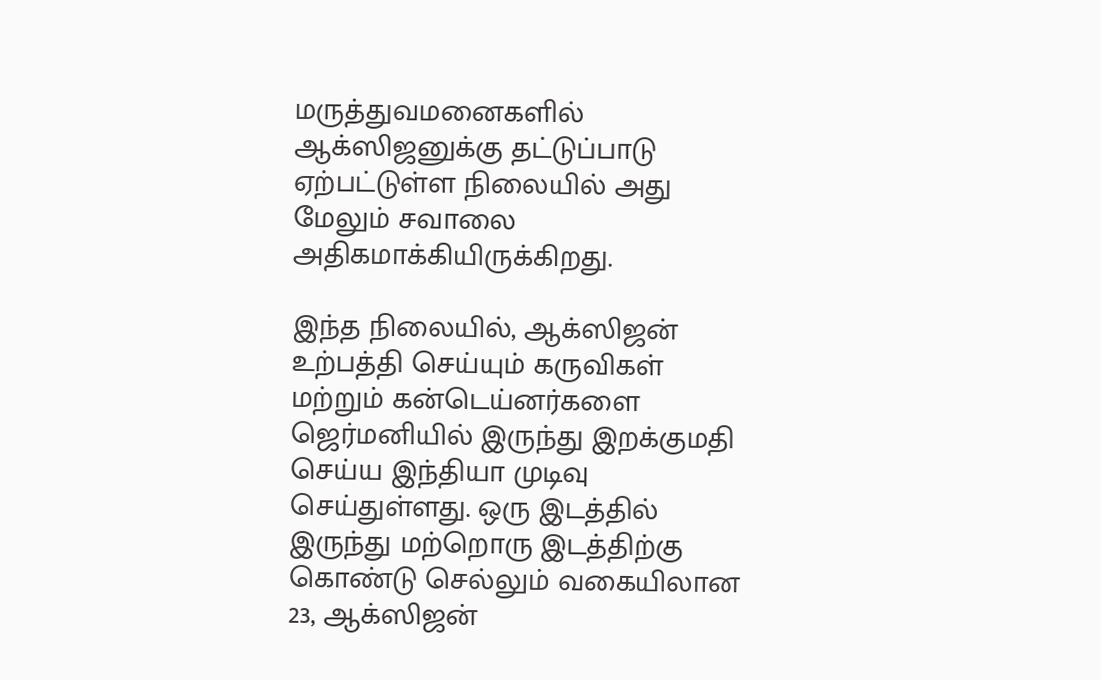மருத்துவமனைகளில் ஆக்ஸிஜனுக்கு தட்டுப்பாடு ஏற்பட்டுள்ள நிலையில் அது மேலும் சவாலை அதிகமாக்கியிருக்கிறது.

இந்த நிலையில், ஆக்ஸிஜன் உற்பத்தி செய்யும் கருவிகள் மற்றும் கன்டெய்னர்களை ஜெர்மனியில் இருந்து இறக்குமதி செய்ய இந்தியா முடிவு செய்துள்ளது. ஒரு இடத்தில் இருந்து மற்றொரு இடத்திற்கு கொண்டு செல்லும் வகையிலான 23, ஆக்ஸிஜன்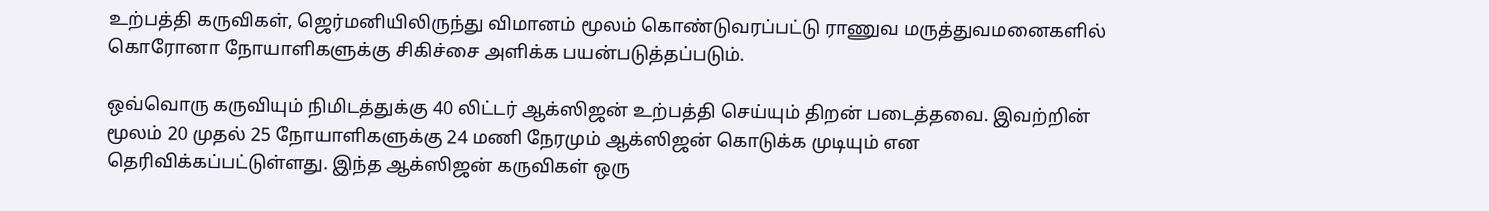உற்பத்தி கருவிகள், ஜெர்மனியிலிருந்து விமானம் மூலம் கொண்டுவரப்பட்டு ராணுவ மருத்துவமனைகளில் கொரோனா நோயாளிகளுக்கு சிகிச்சை அளிக்க பயன்படுத்தப்படும்.

ஒவ்வொரு கருவியும் நிமிடத்துக்கு 40 லிட்டர் ஆக்ஸிஜன் உற்பத்தி செய்யும் திறன் படைத்தவை. இவற்றின் மூலம் 20 முதல் 25 நோயாளிகளுக்கு 24 மணி நேரமும் ஆக்ஸிஜன் கொடுக்க முடியும் என தெரிவிக்கப்பட்டுள்ளது. இந்த ஆக்ஸிஜன் கருவிகள் ஒரு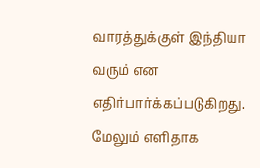வாரத்துக்குள் இந்தியா வரும் என எதிர்பார்க்கப்படுகிறது. மேலும் எளிதாக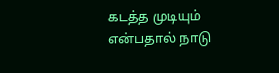கடத்த முடியும் என்பதால் நாடு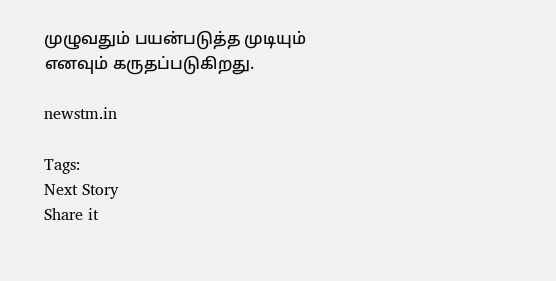முழுவதும் பயன்படுத்த முடியும் எனவும் கருதப்படுகிறது.

newstm.in

Tags:
Next Story
Share it